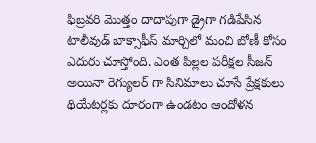ఫిబ్రవరి మొత్తం దాదాపుగా డ్రైగా గడిపేసిన టాలీవుడ్ బాక్సాఫీస్ మార్చిలో మంచి బోణీ కోసం ఎదురు చూస్తోంది. ఎంత పిల్లల పరీక్షల సీజన్ అయినా రెగ్యులర్ గా సినిమాలు చూసే ప్రేక్షకులు థియేటర్లకు దూరంగా ఉండటం ఆందోళన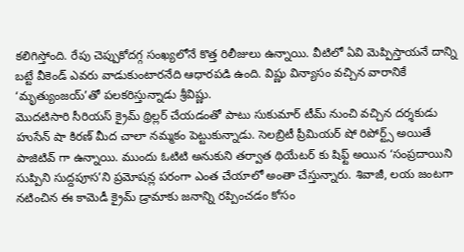కలిగిస్తోంది. రేపు చెప్పుకోదగ్గ సంఖ్యలోనే కొత్త రిలీజులు ఉన్నాయి. వీటిలో ఏవి మెప్పిస్తాయనే దాన్ని బట్టే వీకెండ్ ఎవరు వాడుకుంటారనేది ఆధారపడి ఉంది. విష్ణు విన్యాసం వచ్చిన వారానికే ‘మృత్యుంజయ్’తో పలకరిస్తున్నాడు శ్రీవిష్ణు.
మొదటిసారి సీరియస్ క్రైమ్ థ్రిల్లర్ చేయడంతో పాటు సుకుమార్ టీమ్ నుంచి వచ్చిన దర్శకుడు హుసేన్ షా కిరణ్ మీద చాలా నమ్మకం పెట్టుకున్నాడు. సెలబ్రిటీ ప్రీమియర్ షో రిపోర్ట్స్ అయితే పాజిటివ్ గా ఉన్నాయి. ముందు ఓటిటి అనుకుని తర్వాత థియేటర్ కు షిఫ్ట్ అయిన ‘సంప్రదాయిని సుప్పిని సుద్దపూస’ని ప్రమోషన్ల పరంగా ఎంత చేయాలో అంతా చేస్తున్నారు. శివాజీ, లయ జంటగా నటించిన ఈ కామెడీ క్రైమ్ డ్రామాకు జనాన్ని రప్పించడం కోసం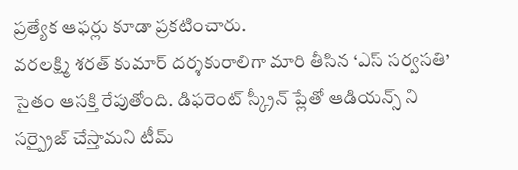ప్రత్యేక ఆఫర్లు కూడా ప్రకటించారు.
వరలక్ష్మి శరత్ కుమార్ దర్శకురాలిగా మారి తీసిన ‘ఎస్ సర్వసతి’ సైతం ఆసక్తి రేపుతోంది. డిఫరెంట్ స్క్రీన్ ప్లేతో ఆడియన్స్ ని సర్ప్రైజ్ చేస్తామని టీమ్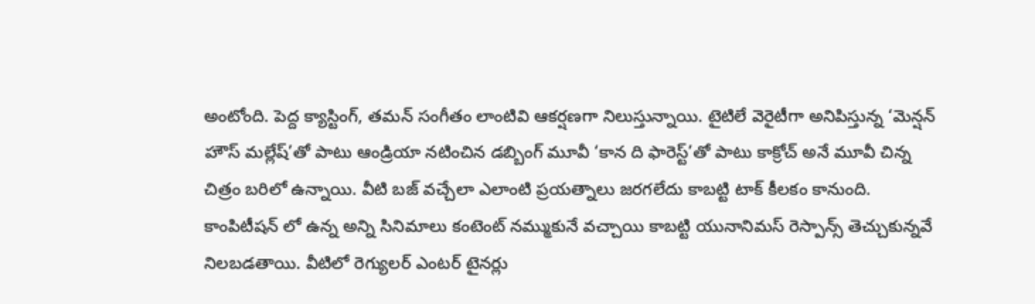అంటోంది. పెద్ద క్యాస్టింగ్, తమన్ సంగీతం లాంటివి ఆకర్షణగా నిలుస్తున్నాయి. టైటిలే వెరైటీగా అనిపిస్తున్న ‘మెన్షన్ హౌస్ మల్లేష్’తో పాటు ఆండ్రియా నటించిన డబ్బింగ్ మూవీ ‘కాన ది ఫారెస్ట్’తో పాటు కాక్రోచ్ అనే మూవీ చిన్న చిత్రం బరిలో ఉన్నాయి. వీటి బజ్ వచ్చేలా ఎలాంటి ప్రయత్నాలు జరగలేదు కాబట్టి టాక్ కీలకం కానుంది.
కాంపిటీషన్ లో ఉన్న అన్ని సినిమాలు కంటెంట్ నమ్ముకునే వచ్చాయి కాబట్టి యునానిమస్ రెస్పాన్స్ తెచ్చుకున్నవే నిలబడతాయి. వీటిలో రెగ్యులర్ ఎంటర్ టైనర్లు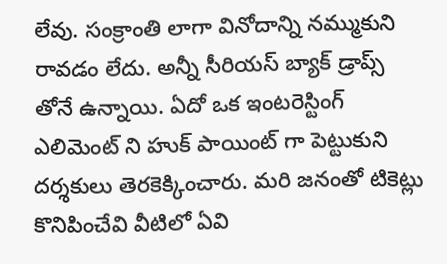లేవు. సంక్రాంతి లాగా వినోదాన్ని నమ్ముకుని రావడం లేదు. అన్నీ సీరియస్ బ్యాక్ డ్రాప్స్ తోనే ఉన్నాయి. ఏదో ఒక ఇంటరెస్టింగ్ ఎలిమెంట్ ని హుక్ పాయింట్ గా పెట్టుకుని దర్శకులు తెరకెక్కించారు. మరి జనంతో టికెట్లు కొనిపించేవి వీటిలో ఏవి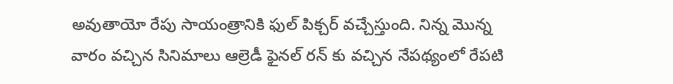అవుతాయో రేపు సాయంత్రానికి ఫుల్ పిక్చర్ వచ్చేస్తుంది. నిన్న మొన్న వారం వచ్చిన సినిమాలు ఆల్రెడీ ఫైనల్ రన్ కు వచ్చిన నేపథ్యంలో రేపటి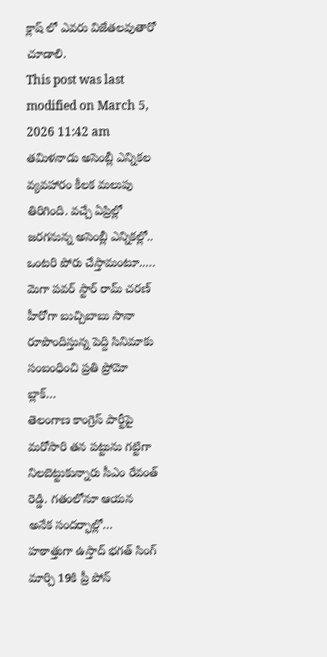క్లాష్ లో ఎవరు విజేతలవుతారో చూడాలి.
This post was last modified on March 5, 2026 11:42 am
తమిళనాడు అసెంబ్లీ ఎన్నికల వ్యవహారం కీలక మలుపు తిరిగింది. వచ్చే ఏప్రిల్లో జరగనున్న అసెంబ్లీ ఎన్నికల్లో.. ఒంటరి పోరు చేస్తామంటూ..…
మెగా పవర్ స్టార్ రామ్ చరణ్ హీరోగా బుచ్చిబాబు సానా రూపొందిస్తున్న పెద్ది సినిమాకు సంబంధించి ప్రతి ప్రోమో బ్లాక్…
తెలంగాణ కాంగ్రెస్ పార్టీపై మరోసారి తన పట్టును గట్టిగా నిలబెట్టుకున్నారు సీఎం రేవంత్ రెడ్డి. గతంలోనూ ఆయన అనేక సందర్భాల్లో…
హఠాత్తుగా ఉస్తాద్ భగత్ సింగ్ మార్చి 19కి ప్రీ పోన్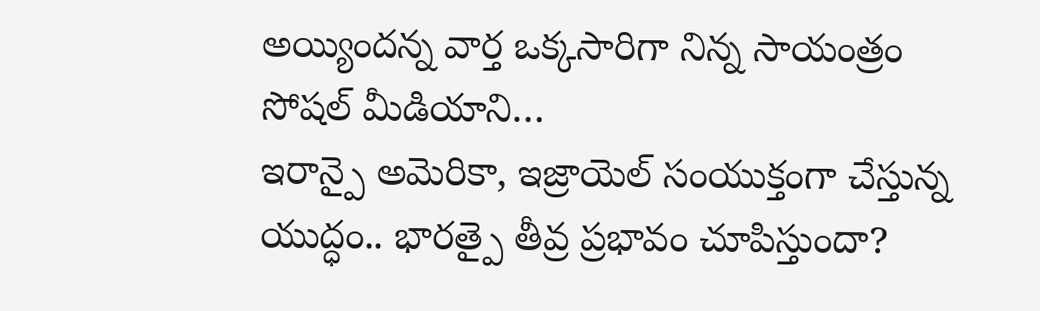అయ్యిందన్న వార్త ఒక్కసారిగా నిన్న సాయంత్రం సోషల్ మీడియాని…
ఇరాన్పై అమెరికా, ఇజ్రాయెల్ సంయుక్తంగా చేస్తున్న యుద్ధం.. భారత్పై తీవ్ర ప్రభావం చూపిస్తుందా?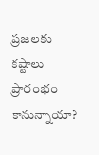ప్రజలకు కష్టాలు ప్రారంభం కానున్నాయా?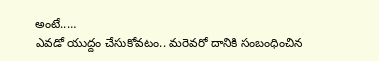అంటే..…
ఎవడో యుద్దం చేసుకోవటం.. మరెవరో దానికి సంబంధించిన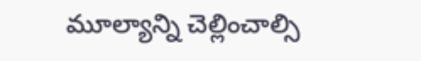మూల్యాన్ని చెల్లించాల్సి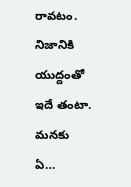రావటం. నిజానికి యుద్దంతో ఇదే తంటా. మనకు ఏ…